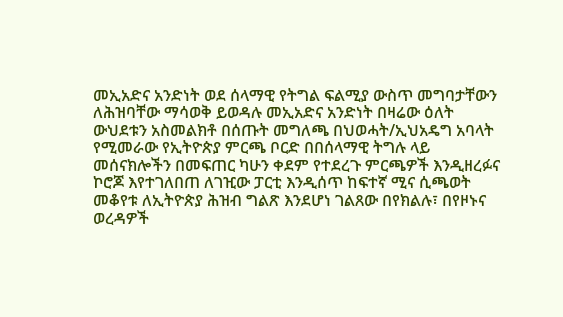መኢአድና አንድነት ወደ ሰላማዊ የትግል ፍልሚያ ውስጥ መግባታቸውን ለሕዝባቸው ማሳወቅ ይወዳሉ መኢአድና አንድነት በዛሬው ዕለት ውህደቱን አስመልክቶ በሰጡት መግለጫ በህወሓት/ኢህአዴግ አባላት የሚመራው የኢትዮጵያ ምርጫ ቦርድ በበሰላማዊ ትግሉ ላይ መሰናክሎችን በመፍጠር ካሁን ቀደም የተደረጉ ምርጫዎች እንዲዘረፉና ኮሮጆ እየተገለበጠ ለገዢው ፓርቲ እንዲሰጥ ከፍተኛ ሚና ሲጫወት መቆየቱ ለኢትዮጵያ ሕዝብ ግልጽ እንደሆነ ገልጸው በየክልሉ፣ በየዞኑና ወረዳዎች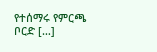የተሰማሩ የምርጫ ቦርድ […]